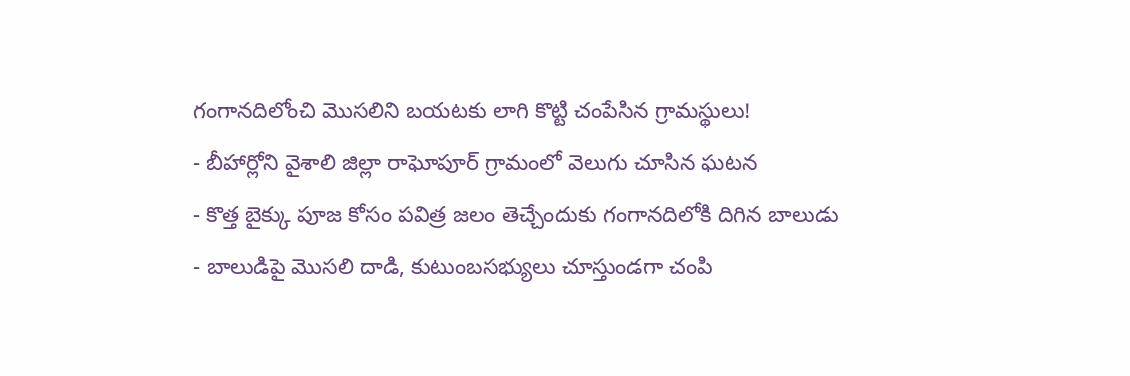గంగానదిలోంచి మొసలిని బయటకు లాగి కొట్టి చంపేసిన గ్రామస్థులు!
- బీహార్లోని వైశాలి జిల్లా రాఘోపూర్ గ్రామంలో వెలుగు చూసిన ఘటన
- కొత్త బైక్కు పూజ కోసం పవిత్ర జలం తెచ్చేందుకు గంగానదిలోకి దిగిన బాలుడు
- బాలుడిపై మొసలి దాడి, కుటుంబసభ్యులు చూస్తుండగా చంపి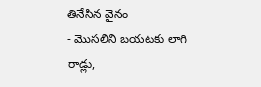తినేసిన వైనం
- మొసలిని బయటకు లాగి రాడ్లు,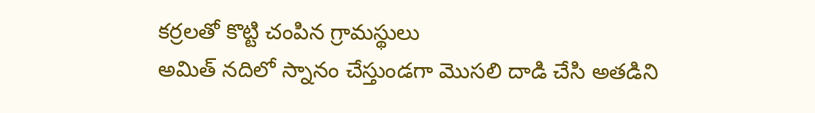కర్రలతో కొట్టి చంపిన గ్రామస్థులు
అమిత్ నదిలో స్నానం చేస్తుండగా మొసలి దాడి చేసి అతడిని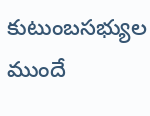కుటుంబసభ్యుల ముందే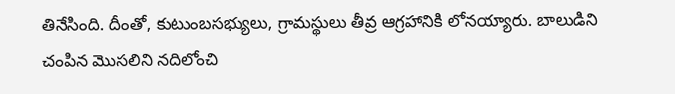తినేసింది. దీంతో, కుటుంబసభ్యులు, గ్రామస్థులు తీవ్ర ఆగ్రహానికి లోనయ్యారు. బాలుడిని చంపిన మొసలిని నదిలోంచి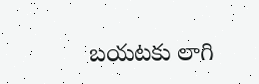బయటకు లాగి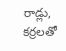రాడ్లు, కర్రలతో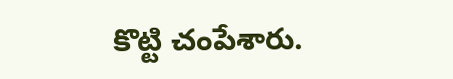కొట్టి చంపేశారు.